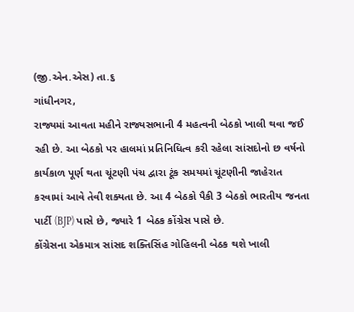(જી.એન.એસ) તા.૬
ગાંધીનગર,
રાજ્યમાં આવતા મહીને રાજ્યસભાની 4 મહત્વની બેઠકો ખાલી થવા જઈ રહી છે. આ બેઠકો પર હાલમાં પ્રતિનિધિત્વ કરી રહેલા સાંસદોનો છ વર્ષનો કાર્યકાળ પૂર્ણ થતા ચૂંટણી પંચ દ્વારા ટૂંક સમયમાં ચૂંટણીની જાહેરાત કરવામાં આવે તેવી શક્યતા છે. આ 4 બેઠકો પૈકી 3 બેઠકો ભારતીય જનતા પાર્ટી (BJP) પાસે છે, જ્યારે 1 બેઠક કોંગ્રેસ પાસે છે.
કોંગ્રેસના એકમાત્ર સાંસદ શક્તિસિંહ ગોહિલની બેઠક થશે ખાલી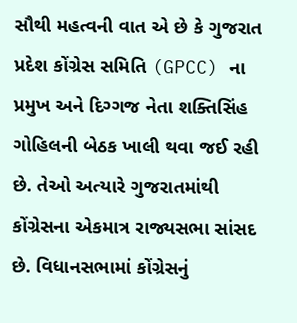સૌથી મહત્વની વાત એ છે કે ગુજરાત પ્રદેશ કોંગ્રેસ સમિતિ (GPCC) ના પ્રમુખ અને દિગ્ગજ નેતા શક્તિસિંહ ગોહિલની બેઠક ખાલી થવા જઈ રહી છે. તેઓ અત્યારે ગુજરાતમાંથી કોંગ્રેસના એકમાત્ર રાજ્યસભા સાંસદ છે. વિધાનસભામાં કોંગ્રેસનું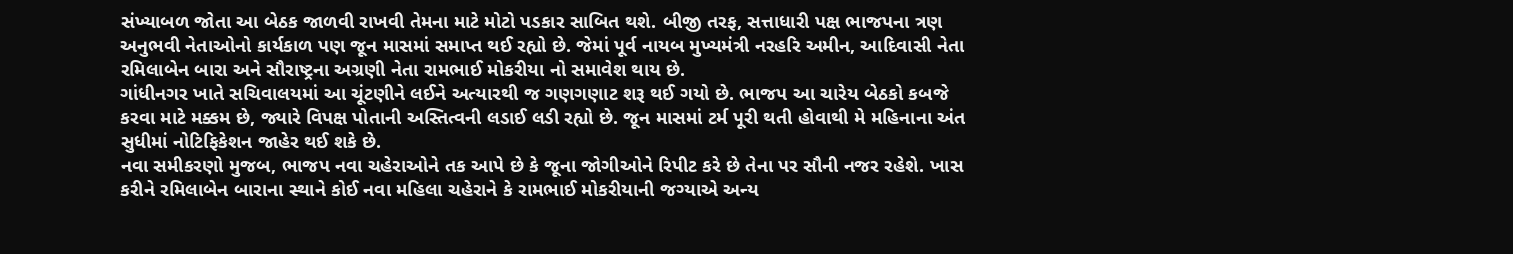સંખ્યાબળ જોતા આ બેઠક જાળવી રાખવી તેમના માટે મોટો પડકાર સાબિત થશે. બીજી તરફ, સત્તાધારી પક્ષ ભાજપના ત્રણ અનુભવી નેતાઓનો કાર્યકાળ પણ જૂન માસમાં સમાપ્ત થઈ રહ્યો છે. જેમાં પૂર્વ નાયબ મુખ્યમંત્રી નરહરિ અમીન, આદિવાસી નેતા રમિલાબેન બારા અને સૌરાષ્ટ્રના અગ્રણી નેતા રામભાઈ મોકરીયા નો સમાવેશ થાય છે.
ગાંધીનગર ખાતે સચિવાલયમાં આ ચૂંટણીને લઈને અત્યારથી જ ગણગણાટ શરૂ થઈ ગયો છે. ભાજપ આ ચારેય બેઠકો કબજે કરવા માટે મક્કમ છે, જ્યારે વિપક્ષ પોતાની અસ્તિત્વની લડાઈ લડી રહ્યો છે. જૂન માસમાં ટર્મ પૂરી થતી હોવાથી મે મહિનાના અંત સુધીમાં નોટિફિકેશન જાહેર થઈ શકે છે.
નવા સમીકરણો મુજબ, ભાજપ નવા ચહેરાઓને તક આપે છે કે જૂના જોગીઓને રિપીટ કરે છે તેના પર સૌની નજર રહેશે. ખાસ કરીને રમિલાબેન બારાના સ્થાને કોઈ નવા મહિલા ચહેરાને કે રામભાઈ મોકરીયાની જગ્યાએ અન્ય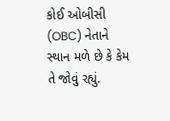કોઈ ઓબીસી (OBC) નેતાને સ્થાન મળે છે કે કેમ તે જોવું રહ્યું.